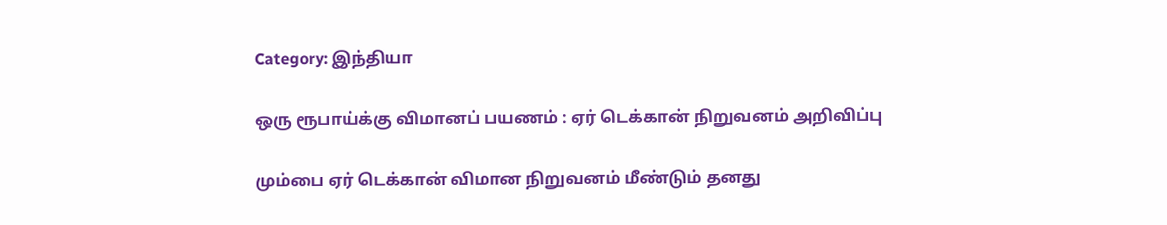Category: இந்தியா

ஒரு ரூபாய்க்கு விமானப் பயணம் : ஏர் டெக்கான் நிறுவனம் அறிவிப்பு

மும்பை ஏர் டெக்கான் விமான நிறுவனம் மீண்டும் தனது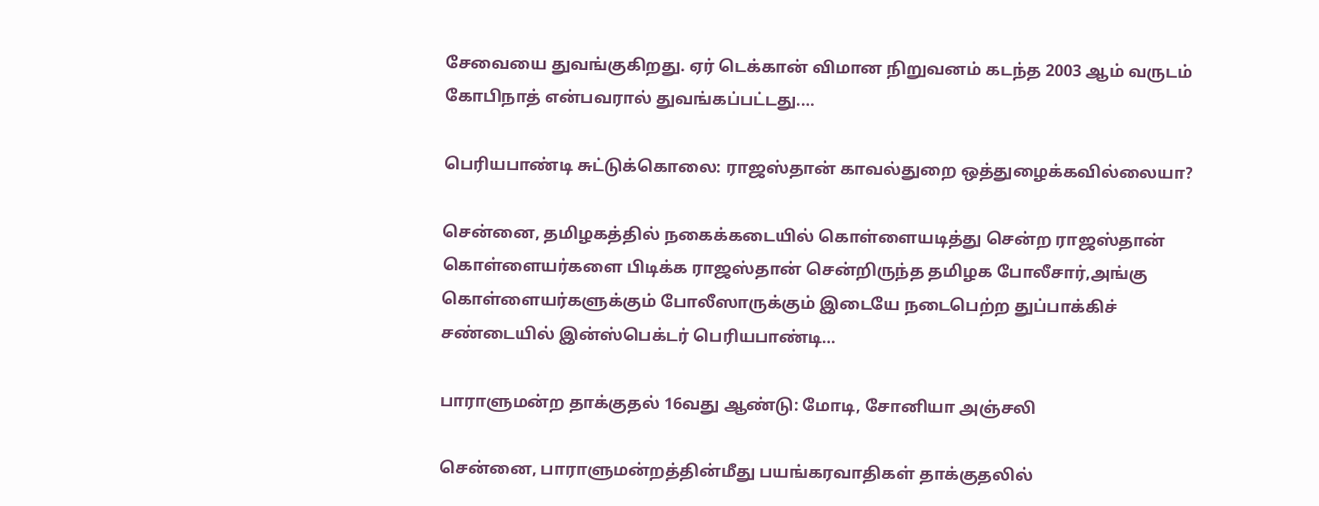சேவையை துவங்குகிறது. ஏர் டெக்கான் விமான நிறுவனம் கடந்த 2003 ஆம் வருடம் கோபிநாத் என்பவரால் துவங்கப்பட்டது.…

பெரியபாண்டி சுட்டுக்கொலை: ராஜஸ்தான் காவல்துறை ஒத்துழைக்கவில்லையா?

சென்னை, தமிழகத்தில் நகைக்கடையில் கொள்ளையடித்து சென்ற ராஜஸ்தான் கொள்ளையர்களை பிடிக்க ராஜஸ்தான் சென்றிருந்த தமிழக போலீசார்,அங்கு கொள்ளையர்களுக்கும் போலீஸாருக்கும் இடையே நடைபெற்ற துப்பாக்கிச் சண்டையில் இன்ஸ்பெக்டர் பெரியபாண்டி…

பாராளுமன்ற தாக்குதல் 16வது ஆண்டு: மோடி, சோனியா அஞ்சலி

சென்னை, பாராளுமன்றத்தின்மீது பயங்கரவாதிகள் தாக்குதலில்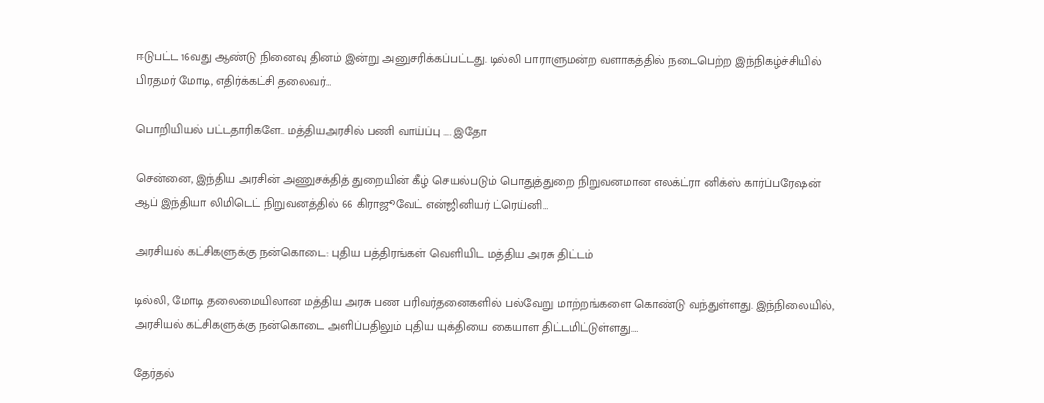ஈடுபட்ட 16வது ஆண்டு நினைவு தினம் இன்று அனுசரிக்கப்பட்டது. டில்லி பாராளுமன்ற வளாகத்தில் நடைபெற்ற இந்நிகழ்ச்சியில் பிரதமர் மோடி, எதிர்க்கட்சி தலைவர்…

பொறியியல் பட்டதாரிகளே.. மத்தியஅரசில் பணி வாய்ப்பு …. இதோ

சென்னை, இந்திய அரசின் அணுசக்தித் துறையின் கீழ் செயல்படும் பொதுத்துறை நிறுவனமான எலக்ட்ரா னிக்ஸ் கார்ப்பரேஷன் ஆப் இந்தியா லிமிடெட் நிறுவனத்தில் 66 கிராஜூவேட் என்ஜினியர் ட்ரெய்னி…

அரசியல் கட்சிகளுக்கு நன்கொடை: புதிய பத்திரங்கள் வெளியிட மத்திய அரசு திட்டம்

டில்லி, மோடி தலைமையிலான மத்திய அரசு பண பரிவர்தனைகளில் பல்வேறு மாற்றங்களை கொண்டு வந்துள்ளது. இந்நிலையில், அரசியல் கட்சிகளுக்கு நன்கொடை அளிப்பதிலும் புதிய யுக்தியை கையாள திட்டமிட்டுள்ளது.…

தேர்தல்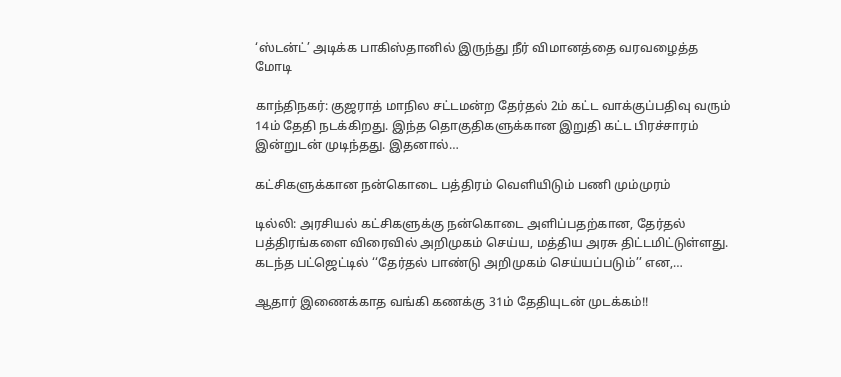‘ஸ்டன்ட்’ அடிக்க பாகிஸ்தானில் இருந்து நீர் விமானத்தை வரவழைத்த மோடி

காந்திநகர்: குஜராத் மாநில சட்டமன்ற தேர்தல் 2ம் கட்ட வாக்குப்பதிவு வரும் 14ம் தேதி நடக்கிறது. இந்த தொகுதிகளுக்கான இறுதி கட்ட பிரச்சாரம் இன்றுடன் முடிந்தது. இதனால்…

கட்சிகளுக்கான நன்கொடை பத்திரம் வெளியிடும் பணி மும்முரம்

டில்லி: அரசியல் கட்சிகளுக்கு நன்கொடை அளிப்பதற்கான, தேர்தல் பத்திரங்களை விரைவில் அறிமுகம் செய்ய, மத்திய அரசு திட்டமிட்டுள்ளது. கடந்த பட்ஜெட்டில் ‘‘தேர்தல் பாண்டு அறிமுகம் செய்யப்படும்’’ என,…

ஆதார் இணைக்காத வங்கி கணக்கு 31ம் தேதியுடன் முடக்கம்!!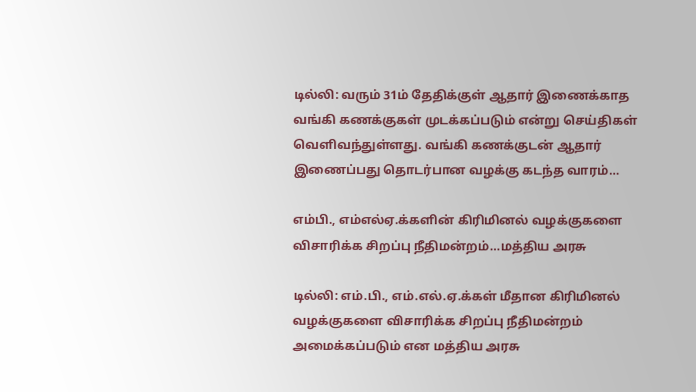டில்லி: வரும் 31ம் தேதிக்குள் ஆதார் இணைக்காத வங்கி கணக்குகள் முடக்கப்படும் என்று செய்திகள் வெளிவந்துள்ளது. வங்கி கணக்குடன் ஆதார் இணைப்பது தொடர்பான வழக்கு கடந்த வாரம்…

எம்பி., எம்எல்ஏ.க்களின் கிரிமினல் வழக்குகளை விசாரிக்க சிறப்பு நீதிமன்றம்…மத்திய அரசு

டில்லி: எம்.பி., எம்.எல்.ஏ.க்கள் மீதான கிரிமினல் வழக்குகளை விசாரிக்க சிறப்பு நீதிமன்றம் அமைக்கப்படும் என மத்திய அரசு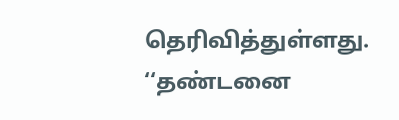தெரிவித்துள்ளது. ‘‘தண்டனை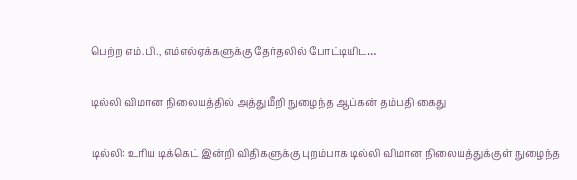பெற்ற எம்.பி., எம்எல்ஏக்களுக்கு தேர்தலில் போட்டியிட…

டில்லி விமான நிலையத்தில் அத்துமீறி நுழைந்த ஆப்கன் தம்பதி கைது

டில்லி: உரிய டிக்கெட் இன்றி விதிகளுக்கு புறம்பாக டில்லி விமான நிலையத்துக்குள் நுழைந்த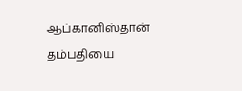ஆப்கானிஸ்தான் தம்பதியை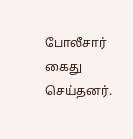போலீசார் கைது செய்தனர்.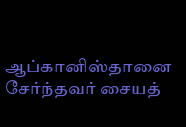ஆப்கானிஸ்தானை சேர்ந்தவர் சையத்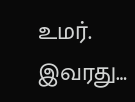உமர். இவரது…